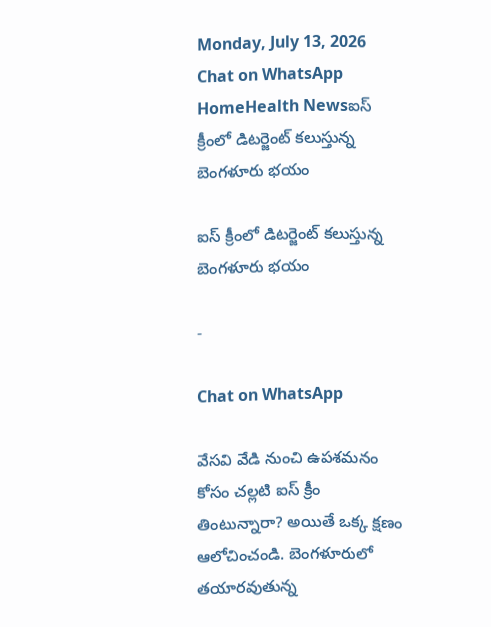Monday, July 13, 2026
Chat on WhatsApp
HomeHealth Newsఐస్ క్రీంలో డిటర్జెంట్ కలుస్తున్న బెంగళూరు భయం

ఐస్ క్రీంలో డిటర్జెంట్ కలుస్తున్న బెంగళూరు భయం

-

Chat on WhatsApp

వేసవి వేడి నుంచి ఉపశమనం కోసం చల్లటి ఐస్ క్రీం తింటున్నారా? అయితే ఒక్క క్షణం ఆలోచించండి. బెంగళూరులో తయారవుతున్న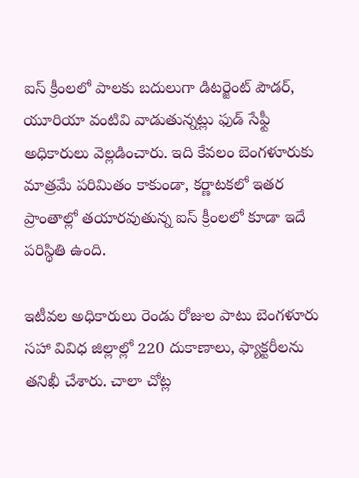ఐస్ క్రీంలలో పాలకు బదులుగా డిటర్జెంట్ పౌడర్, యూరియా వంటివి వాడుతున్నట్లు ఫుడ్ సేఫ్టీ అధికారులు వెల్లడించారు. ఇది కేవలం బెంగళూరుకు మాత్రమే పరిమితం కాకుండా, కర్ణాటకలో ఇతర ప్రాంతాల్లో తయారవుతున్న ఐస్ క్రీంలలో కూడా ఇదే పరిస్థితి ఉంది.

ఇటీవల అధికారులు రెండు రోజుల పాటు బెంగళూరు సహా వివిధ జిల్లాల్లో 220 దుకాణాలు, ఫ్యాక్టరీలను తనిఖీ చేశారు. చాలా చోట్ల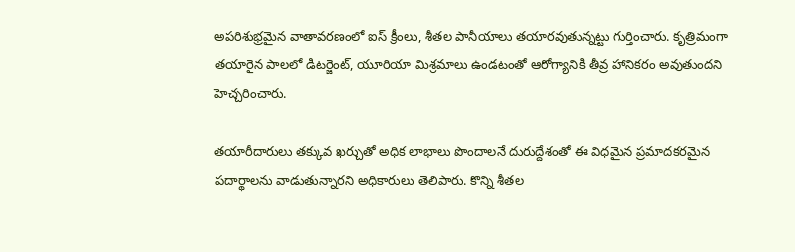అపరిశుభ్రమైన వాతావరణంలో ఐస్ క్రీంలు, శీతల పానీయాలు తయారవుతున్నట్టు గుర్తించారు. కృత్రిమంగా తయారైన పాలలో డిటర్జెంట్, యూరియా మిశ్రమాలు ఉండటంతో ఆరోగ్యానికి తీవ్ర హానికరం అవుతుందని హెచ్చరించారు.

తయారీదారులు తక్కువ ఖర్చుతో అధిక లాభాలు పొందాలనే దురుద్దేశంతో ఈ విధమైన ప్రమాదకరమైన పదార్థాలను వాడుతున్నారని అధికారులు తెలిపారు. కొన్ని శీతల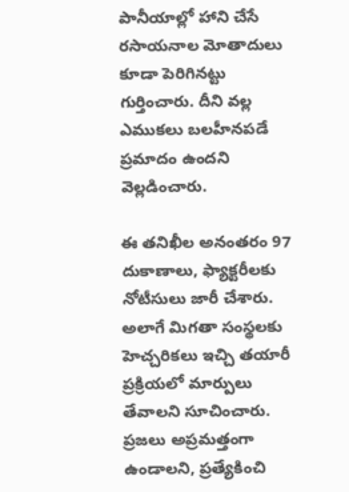పానీయాల్లో హాని చేసే రసాయనాల మోతాదులు కూడా పెరిగినట్టు గుర్తించారు. దీని వల్ల ఎముకలు బలహీనపడే ప్రమాదం ఉందని వెల్లడించారు.

ఈ తనిఖీల అనంతరం 97 దుకాణాలు, ఫ్యాక్టరీలకు నోటీసులు జారీ చేశారు. అలాగే మిగతా సంస్థలకు హెచ్చరికలు ఇచ్చి తయారీ ప్రక్రియలో మార్పులు తేవాలని సూచించారు. ప్రజలు అప్రమత్తంగా ఉండాలని, ప్రత్యేకించి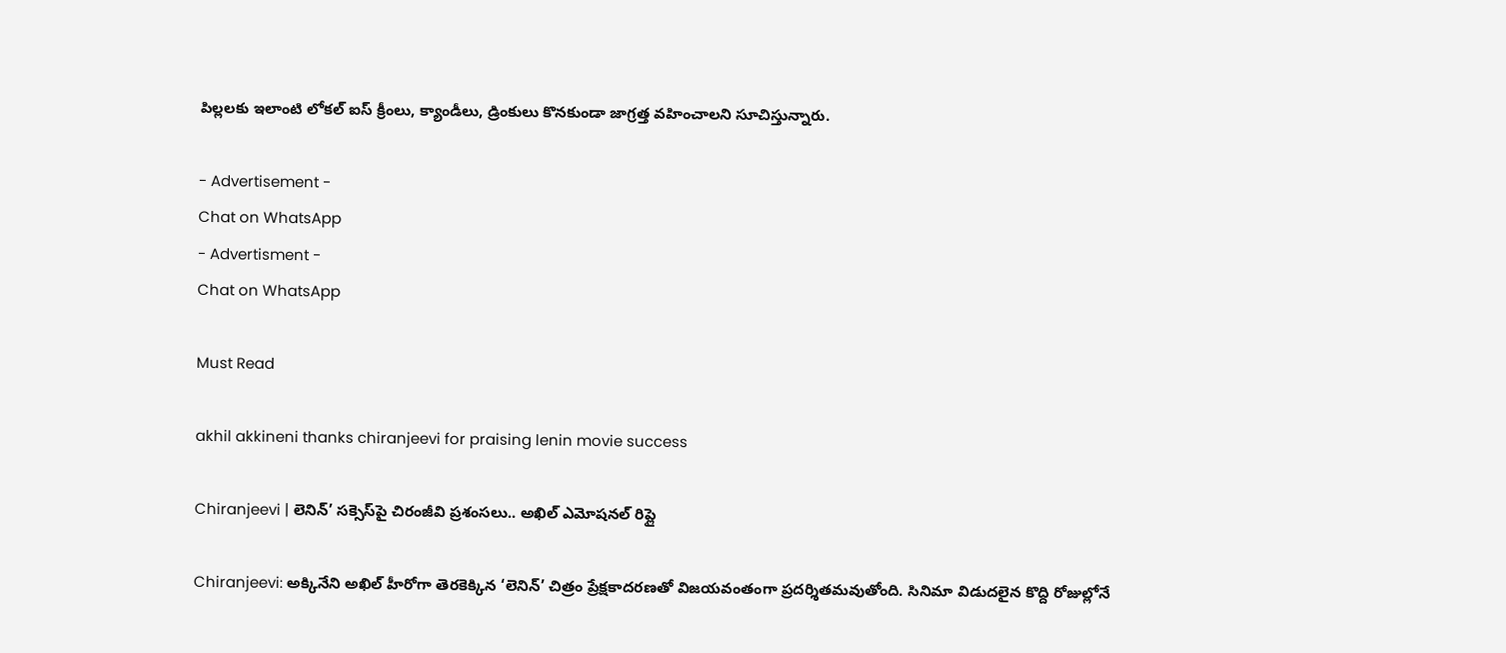పిల్లలకు ఇలాంటి లోకల్ ఐస్ క్రీంలు, క్యాండీలు, డ్రింకులు కొనకుండా జాగ్రత్త వహించాలని సూచిస్తున్నారు.

- Advertisement -
Chat on WhatsApp
- Advertisment -
Chat on WhatsApp

Must Read

akhil akkineni thanks chiranjeevi for praising lenin movie success

Chiranjeevi | లెనిన్’ సక్సెస్‌పై చిరంజీవి ప్రశంసలు.. అఖిల్ ఎమోషనల్ రిప్లై

Chiranjeevi: అక్కినేని అఖిల్ హీరోగా తెరకెక్కిన ‘లెనిన్’ చిత్రం ప్రేక్షకాదరణతో విజయవంతంగా ప్రదర్శితమవుతోంది. సినిమా విడుదలైన కొద్ది రోజుల్లోనే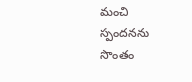మంచి స్పందనను సొంతం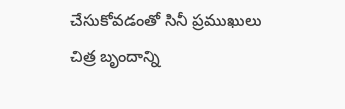చేసుకోవడంతో సినీ ప్రముఖులు చిత్ర బృందాన్ని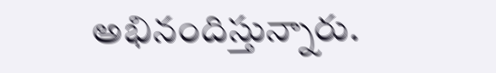అభినందిస్తున్నారు.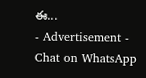ఈ...
- Advertisement -
Chat on WhatsApp